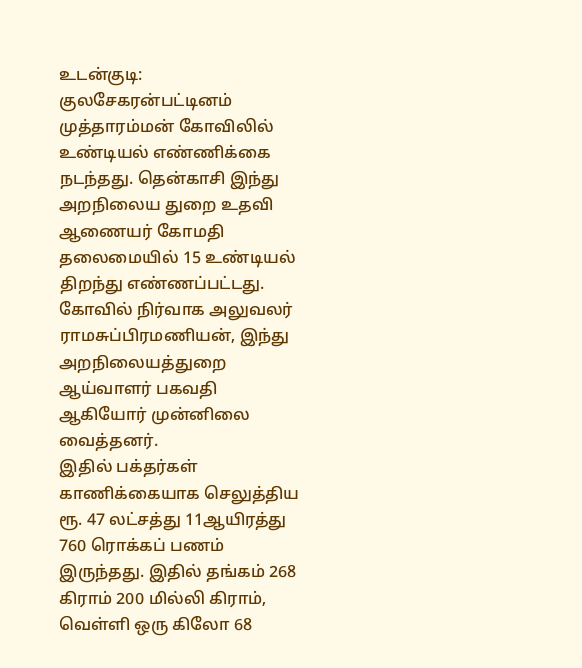உடன்குடி:
குலசேகரன்பட்டினம் முத்தாரம்மன் கோவிலில் உண்டியல் எண்ணிக்கை நடந்தது. தென்காசி இந்து அறநிலைய துறை உதவி ஆணையர் கோமதி தலைமையில் 15 உண்டியல் திறந்து எண்ணப்பட்டது.
கோவில் நிர்வாக அலுவலர் ராமசுப்பிரமணியன், இந்து அறநிலையத்துறை ஆய்வாளர் பகவதி ஆகியோர் முன்னிலை வைத்தனர்.
இதில் பக்தர்கள் காணிக்கையாக செலுத்திய ரூ. 47 லட்சத்து 11ஆயிரத்து 760 ரொக்கப் பணம் இருந்தது. இதில் தங்கம் 268 கிராம் 200 மில்லி கிராம், வெள்ளி ஒரு கிலோ 68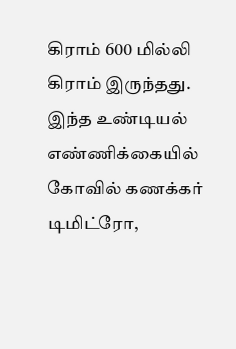கிராம் 600 மில்லி கிராம் இருந்தது.
இந்த உண்டியல் எண்ணிக்கையில் கோவில் கணக்கர் டிமிட்ரோ,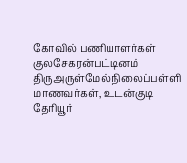கோவில் பணியாளர்கள் குலசேகரன்பட்டினம் திருஅருள்மேல்நிலைப்பள்ளி மாணவர்கள், உடன்குடி தேரியூர்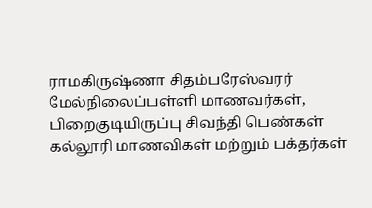ராமகிருஷ்ணா சிதம்பரேஸ்வரர் மேல்நிலைப்பள்ளி மாணவர்கள், பிறைகுடியிருப்பு சிவந்தி பெண்கள் கல்லூரி மாணவிகள் மற்றும் பக்தர்கள்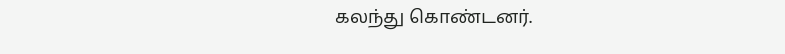கலந்து கொண்டனர்.